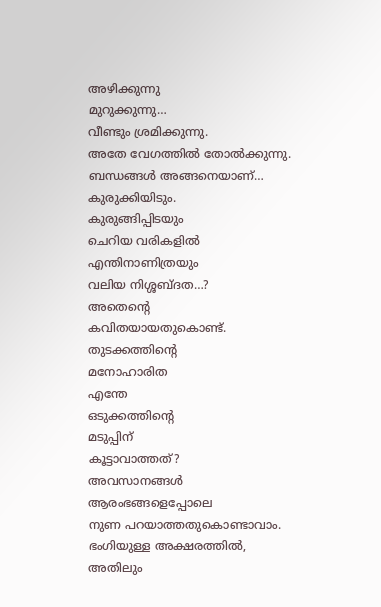അഴിക്കുന്നു
മുറുക്കുന്നു…
വീണ്ടും ശ്രമിക്കുന്നു.
അതേ വേഗത്തിൽ തോൽക്കുന്നു.
ബന്ധങ്ങൾ അങ്ങനെയാണ്…
കുരുക്കിയിടും.
കുരുങ്ങിപ്പിടയും
ചെറിയ വരികളിൽ
എന്തിനാണിത്രയും
വലിയ നിശ്ശബ്ദത…?
അതെന്റെ
കവിതയായതുകൊണ്ട്.
തുടക്കത്തിന്റെ
മനോഹാരിത
എന്തേ
ഒടുക്കത്തിന്റെ
മടുപ്പിന്
കൂട്ടാവാത്തത്?
അവസാനങ്ങൾ
ആരംഭങ്ങളെപ്പോലെ
നുണ പറയാത്തതുകൊണ്ടാവാം.
ഭംഗിയുള്ള അക്ഷരത്തിൽ,
അതിലും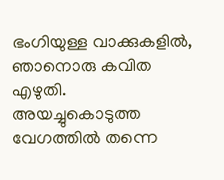ഭംഗിയുള്ള വാക്കുകളിൽ,
ഞാനൊരു കവിത എഴുതി.
അയച്ചുകൊടുത്ത വേഗത്തിൽ തന്നെ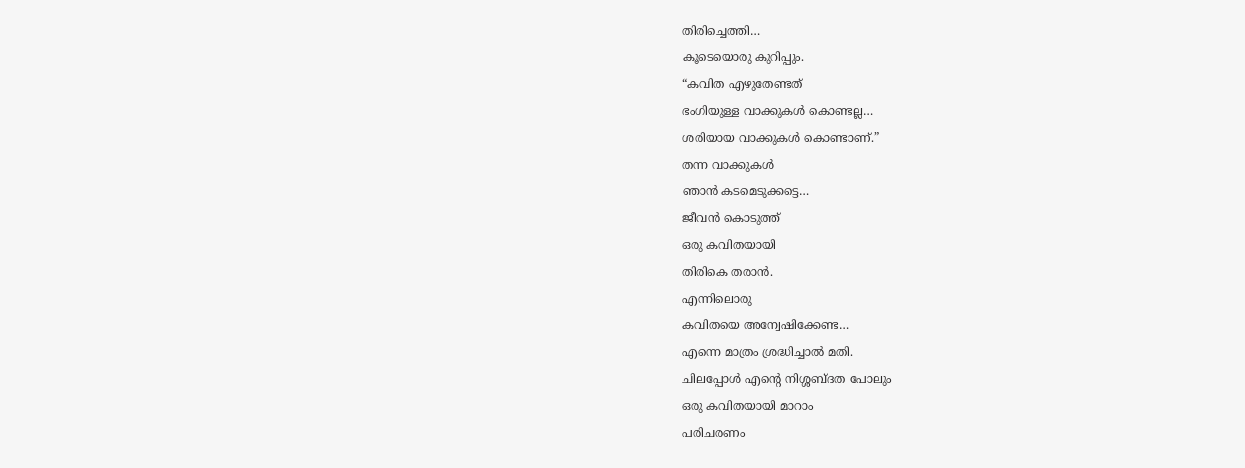തിരിച്ചെത്തി…
കൂടെയൊരു കുറിപ്പും.
“കവിത എഴുതേണ്ടത്
ഭംഗിയുള്ള വാക്കുകൾ കൊണ്ടല്ല…
ശരിയായ വാക്കുകൾ കൊണ്ടാണ്.”
തന്ന വാക്കുകൾ
ഞാൻ കടമെടുക്കട്ടെ…
ജീവൻ കൊടുത്ത്
ഒരു കവിതയായി
തിരികെ തരാൻ.
എന്നിലൊരു
കവിതയെ അന്വേഷിക്കേണ്ട…
എന്നെ മാത്രം ശ്രദ്ധിച്ചാൽ മതി.
ചിലപ്പോൾ എൻ്റെ നിശ്ശബ്ദത പോലും
ഒരു കവിതയായി മാറാം
പരിചരണം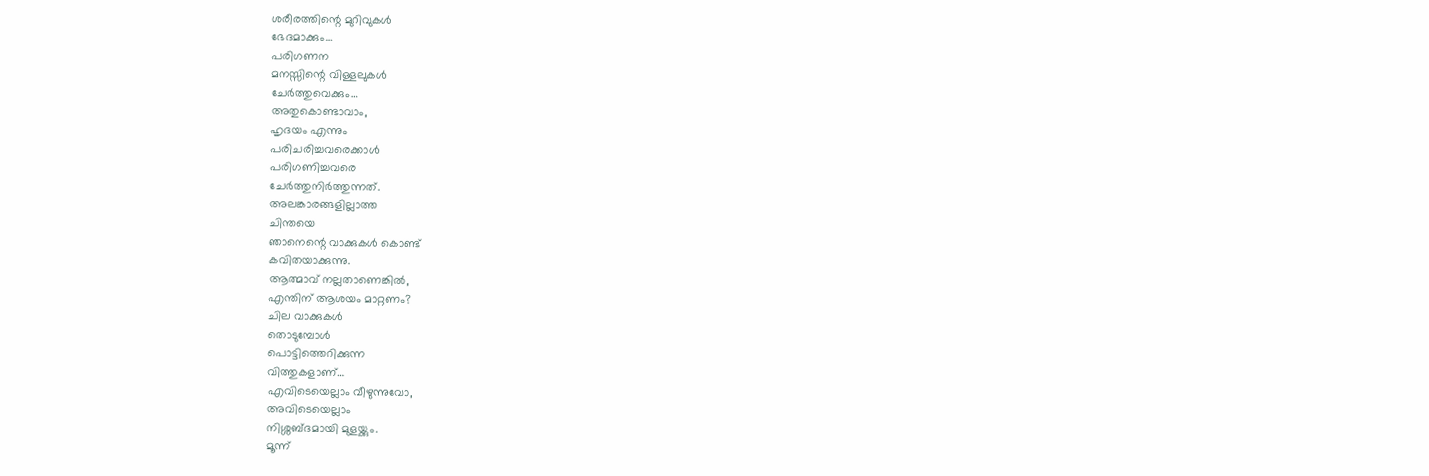ശരീരത്തിന്റെ മുറിവുകൾ
ഭേദമാക്കും…
പരിഗണന
മനസ്സിന്റെ വിള്ളലുകൾ
ചേർത്തുവെക്കും…
അതുകൊണ്ടാവാം,
ഹൃദയം എന്നും
പരിചരിച്ചവരെക്കാൾ
പരിഗണിച്ചവരെ
ചേർത്തുനിർത്തുന്നത്.
അലങ്കാരങ്ങളില്ലാത്ത
ചിന്തയെ
ഞാനെന്റെ വാക്കുകൾ കൊണ്ട്
കവിതയാക്കുന്നു.
ആത്മാവ് നല്ലതാണെങ്കിൽ,
എന്തിന് ആശയം മാറ്റണം?
ചില വാക്കുകൾ
തൊടുമ്പോൾ
പൊട്ടിത്തെറിക്കുന്ന
വിത്തുകളാണ്…
എവിടെയെല്ലാം വീഴുന്നുവോ,
അവിടെയെല്ലാം
നിശ്ശബ്ദമായി മുളയ്ക്കും.
മൂന്ന്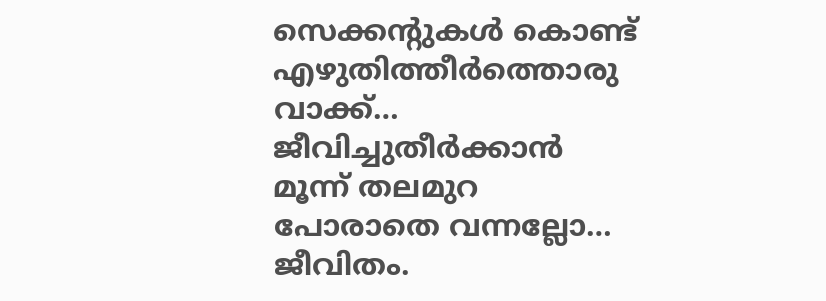സെക്കൻ്റുകൾ കൊണ്ട്
എഴുതിത്തീർത്തൊരു വാക്ക്…
ജീവിച്ചുതീർക്കാൻ
മൂന്ന് തലമുറ
പോരാതെ വന്നല്ലോ…
ജീവിതം.